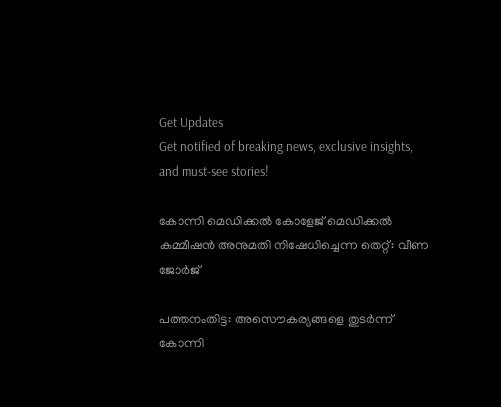Get Updates
Get notified of breaking news, exclusive insights, and must-see stories!

കോന്നി മെഡിക്കല്‍ കോളേജ് മെഡിക്കല്‍ കമ്മീഷന്‍ അനുമതി നിഷേധിച്ചെന്ന തെറ്റ്: വീണ ജോർജ്

പത്തനംതിട്ട: അസൌകര്യങ്ങളെ തുടർന്ന് കോന്നി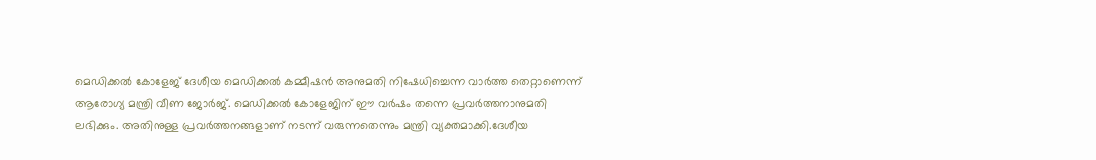മെഡിക്കല്‍ കോളേജ് ദേശീയ മെഡിക്കല്‍ കമ്മീഷന്‍ അനുമതി നിഷേധിച്ചെന്ന വാർത്ത തെറ്റാണെന്ന് ആരോഗ്യ മന്ത്രി വീണ ജോർജ്. മെഡിക്കല്‍ കോളേജിന് ഈ വർഷം തന്നെ പ്രവർത്തനാനുമതി ലഭിക്കും. അതിനുള്ള പ്രവർത്തനങ്ങളാണ് നടന്ന് വരുന്നതെന്നും മന്ത്രി വ്യക്തമാക്കി.ദേശീയ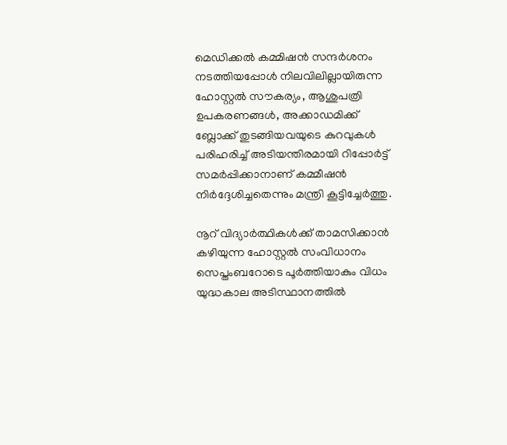മെഡിക്കൽ കമ്മിഷൻ സന്ദർശനം നടത്തിയപ്പോൾ നിലവിലില്ലായിരുന്ന ഹോസ്റ്റൽ സൗകര്യം, ആശുപത്രി ഉപകരണങ്ങൾ, അക്കാഡമിക്ക് ബ്ലോക്ക് തുടങ്ങിയവയുടെ കുറവുകൾ പരിഹരിച്ച് അടിയന്തിരമായി റിപ്പോർട്ട് സമർപ്പിക്കാനാണ് കമ്മീഷൻ നിർദ്ദേശിച്ചതെന്നും മന്ത്രി കൂട്ടിച്ചേർത്തു.

നൂറ് വിദ്യാർത്ഥികള്‍ക്ക് താമസിക്കാൻ കഴിയുന്ന ഹോസ്റ്റൽ സംവിധാനം സെപ്തംബറോടെ പൂർത്തിയാകും വിധം യുദ്ധകാല അടിസ്ഥാനത്തിൽ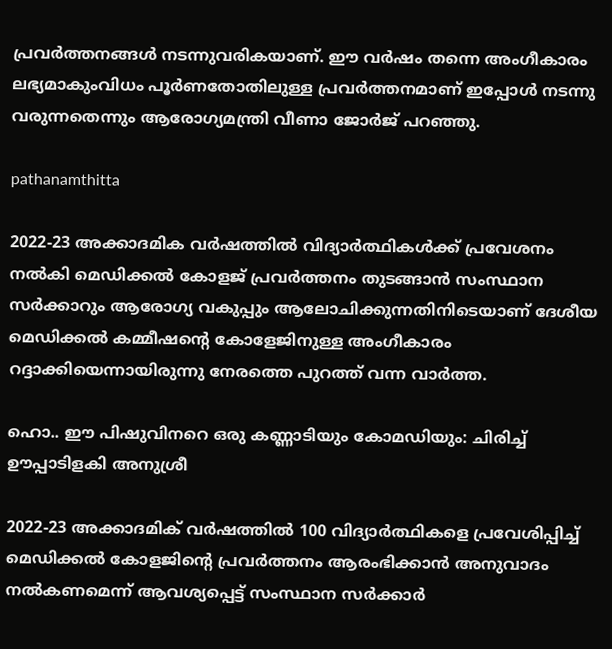പ്രവർത്തനങ്ങൾ നടന്നുവരികയാണ്. ഈ വർഷം തന്നെ അംഗീകാരം ലഭ്യമാകുംവിധം പൂർണതോതിലുള്ള പ്രവർത്തനമാണ് ഇപ്പോൾ നടന്നു വരുന്നതെന്നും ആരോഗ്യമന്ത്രി വീണാ ജോർജ് പറഞ്ഞു.

pathanamthitta

2022-23 അക്കാദമിക വർഷത്തിൽ വിദ്യാർത്ഥികൾക്ക് പ്രവേശനം നൽകി മെഡിക്കൽ കോളജ് പ്രവർത്തനം തുടങ്ങാന്‍ സംസ്ഥാന സർക്കാറും ആരോഗ്യ വകുപ്പും ആലോചിക്കുന്നതിനിടെയാണ് ദേശീയ മെഡിക്കല്‍ കമ്മീഷന്റെ കോളേജിനുള്ള അംഗീകാരം റദ്ദാക്കിയെന്നായിരുന്നു നേരത്തെ പുറത്ത് വന്ന വാർത്ത.

ഹൊ.. ഈ പിഷുവിനറെ ഒരു കണ്ണാടിയും കോമഡിയും: ചിരിച്ച് ഊപ്പാടിളകി അനുശ്രീ

2022-23 അക്കാദമിക് വർഷത്തില്‍ 100 വിദ്യാർത്ഥികളെ പ്രവേശിപ്പിച്ച് മെഡിക്കൽ കോളജിന്റെ പ്രവർത്തനം ആരംഭിക്കാൻ അനുവാദം നൽകണമെന്ന് ആവശ്യപ്പെട്ട് സംസ്ഥാന സർക്കാർ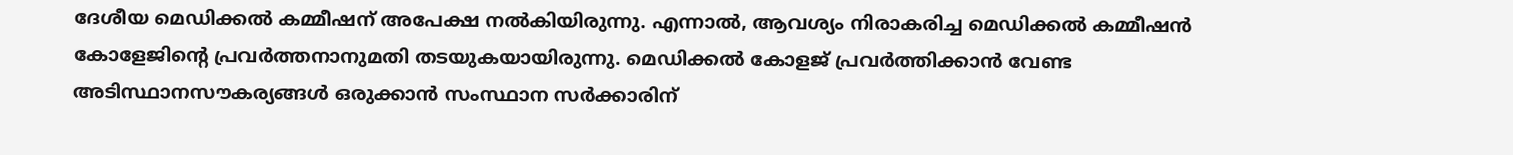ദേശീയ മെഡിക്കൽ കമ്മീഷന് അപേക്ഷ നൽകിയിരുന്നു. എന്നാൽ, ആവശ്യം നിരാകരിച്ച മെഡിക്കല്‍ കമ്മീഷന്‍ കോളേജിന്റെ പ്രവർത്തനാനുമതി തടയുകയായിരുന്നു. മെഡിക്കൽ കോളജ് പ്രവർത്തിക്കാൻ വേണ്ട അടിസ്ഥാനസൗകര്യങ്ങൾ ഒരുക്കാൻ സംസ്ഥാന സർക്കാരിന്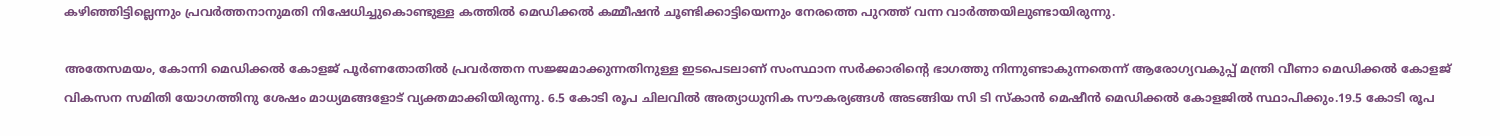കഴിഞ്ഞിട്ടില്ലെന്നും പ്രവർത്തനാനുമതി നിഷേധിച്ചുകൊണ്ടുള്ള കത്തില്‍ മെഡിക്കല്‍ കമ്മീഷന്‍ ചൂണ്ടിക്കാട്ടിയെന്നും നേരത്തെ പുറത്ത് വന്ന വാർത്തയിലുണ്ടായിരുന്നു.

അതേസമയം, കോന്നി മെഡിക്കൽ കോളജ് പൂർണതോതിൽ പ്രവർത്തന സജ്ജമാക്കുന്നതിനുള്ള ഇടപെടലാണ് സംസ്ഥാന സർക്കാരിൻ്റെ ഭാഗത്തു നിന്നുണ്ടാകുന്നതെന്ന് ആരോഗ്യവകുപ്പ് മന്ത്രി വീണാ മെഡിക്കല്‍ കോളജ് വികസന സമിതി യോഗത്തിനു ശേഷം മാധ്യമങ്ങളോട് വ്യക്തമാക്കിയിരുന്നു. 6.5 കോടി രൂപ ചിലവിൽ അത്യാധുനിക സൗകര്യങ്ങൾ അടങ്ങിയ സി ടി സ്കാൻ മെഷീൻ മെഡിക്കൽ കോളജിൽ സ്ഥാപിക്കും.19.5 കോടി രൂപ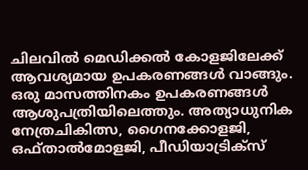ചിലവിൽ മെഡിക്കൽ കോളജിലേക്ക് ആവശ്യമായ ഉപകരണങ്ങൾ വാങ്ങും. ഒരു മാസത്തിനകം ഉപകരണങ്ങൾ ആശുപത്രിയിലെത്തും. അത്യാധുനിക നേത്രചികിത്സ, ഗൈനക്കോളജി, ഒഫ്താൽമോളജി, പീഡിയാട്രിക്സ്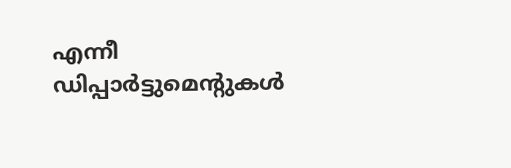എന്നീ ഡിപ്പാർട്ടുമെൻ്റുകൾ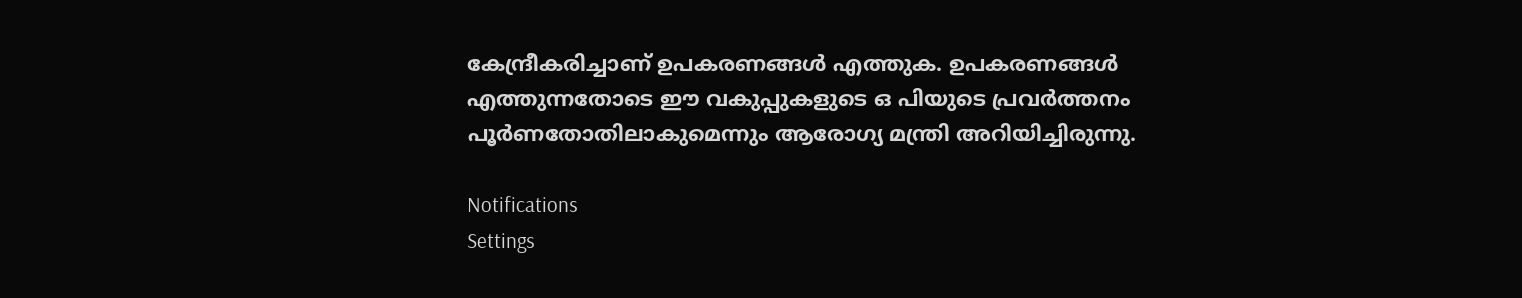കേന്ദ്രീകരിച്ചാണ് ഉപകരണങ്ങൾ എത്തുക. ഉപകരണങ്ങൾ എത്തുന്നതോടെ ഈ വകുപ്പുകളുടെ ഒ പിയുടെ പ്രവർത്തനം പൂർണതോതിലാകുമെന്നും ആരോഗ്യ മന്ത്രി അറിയിച്ചിരുന്നു.

Notifications
Settings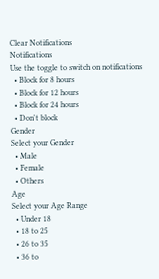Clear Notifications
Notifications
Use the toggle to switch on notifications
  • Block for 8 hours
  • Block for 12 hours
  • Block for 24 hours
  • Don't block
Gender
Select your Gender
  • Male
  • Female
  • Others
Age
Select your Age Range
  • Under 18
  • 18 to 25
  • 26 to 35
  • 36 to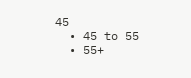45
  • 45 to 55
  • 55+